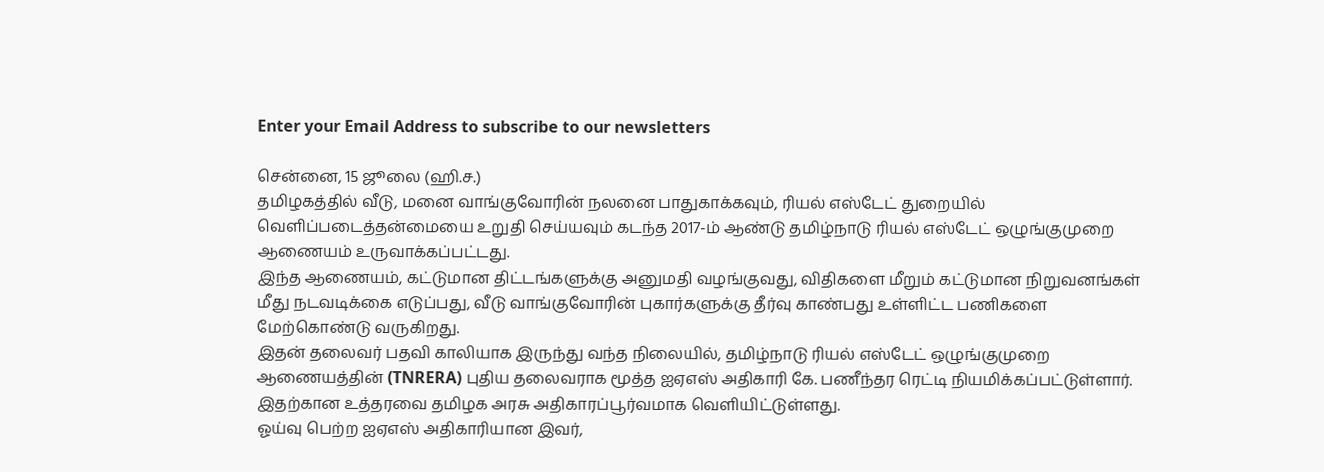Enter your Email Address to subscribe to our newsletters

சென்னை, 15 ஜூலை (ஹி.ச.)
தமிழகத்தில் வீடு, மனை வாங்குவோரின் நலனை பாதுகாக்கவும், ரியல் எஸ்டேட் துறையில் வெளிப்படைத்தன்மையை உறுதி செய்யவும் கடந்த 2017-ம் ஆண்டு தமிழ்நாடு ரியல் எஸ்டேட் ஒழுங்குமுறை ஆணையம் உருவாக்கப்பட்டது.
இந்த ஆணையம், கட்டுமான திட்டங்களுக்கு அனுமதி வழங்குவது, விதிகளை மீறும் கட்டுமான நிறுவனங்கள் மீது நடவடிக்கை எடுப்பது, வீடு வாங்குவோரின் புகார்களுக்கு தீர்வு காண்பது உள்ளிட்ட பணிகளை மேற்கொண்டு வருகிறது.
இதன் தலைவர் பதவி காலியாக இருந்து வந்த நிலையில், தமிழ்நாடு ரியல் எஸ்டேட் ஒழுங்குமுறை ஆணையத்தின் (TNRERA) புதிய தலைவராக மூத்த ஐஏஎஸ் அதிகாரி கே. பணீந்தர ரெட்டி நியமிக்கப்பட்டுள்ளார். இதற்கான உத்தரவை தமிழக அரசு அதிகாரப்பூர்வமாக வெளியிட்டுள்ளது.
ஓய்வு பெற்ற ஐஏஎஸ் அதிகாரியான இவர்,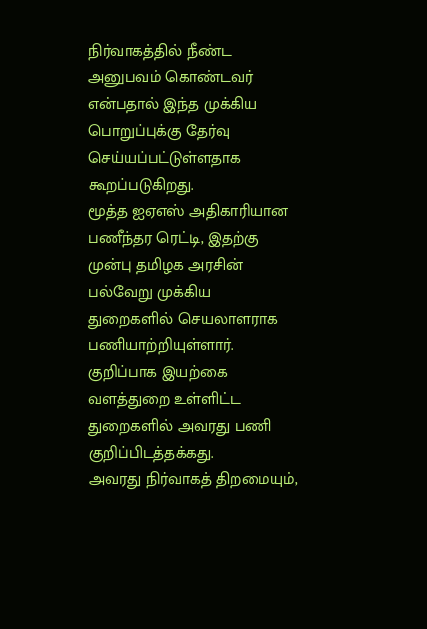நிர்வாகத்தில் நீண்ட அனுபவம் கொண்டவர் என்பதால் இந்த முக்கிய பொறுப்புக்கு தேர்வு செய்யப்பட்டுள்ளதாக கூறப்படுகிறது.
மூத்த ஐஏஎஸ் அதிகாரியான பணீந்தர ரெட்டி, இதற்கு முன்பு தமிழக அரசின் பல்வேறு முக்கிய துறைகளில் செயலாளராக பணியாற்றியுள்ளார். குறிப்பாக இயற்கை வளத்துறை உள்ளிட்ட துறைகளில் அவரது பணி குறிப்பிடத்தக்கது.
அவரது நிர்வாகத் திறமையும்,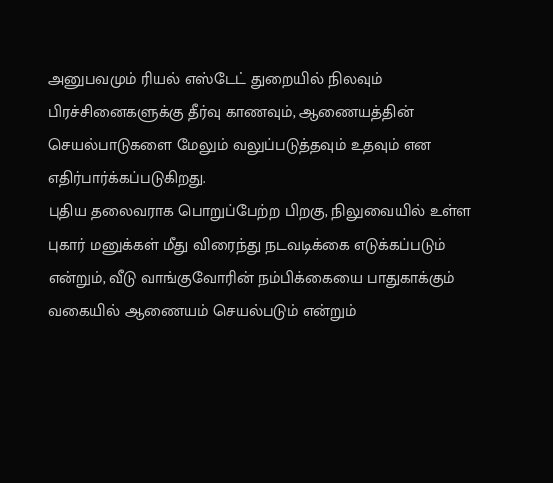அனுபவமும் ரியல் எஸ்டேட் துறையில் நிலவும் பிரச்சினைகளுக்கு தீர்வு காணவும், ஆணையத்தின் செயல்பாடுகளை மேலும் வலுப்படுத்தவும் உதவும் என எதிர்பார்க்கப்படுகிறது.
புதிய தலைவராக பொறுப்பேற்ற பிறகு, நிலுவையில் உள்ள புகார் மனுக்கள் மீது விரைந்து நடவடிக்கை எடுக்கப்படும் என்றும், வீடு வாங்குவோரின் நம்பிக்கையை பாதுகாக்கும் வகையில் ஆணையம் செயல்படும் என்றும்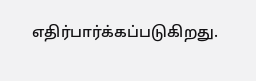எதிர்பார்க்கப்படுகிறது.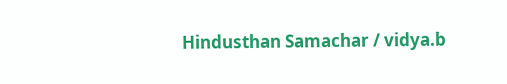Hindusthan Samachar / vidya.b